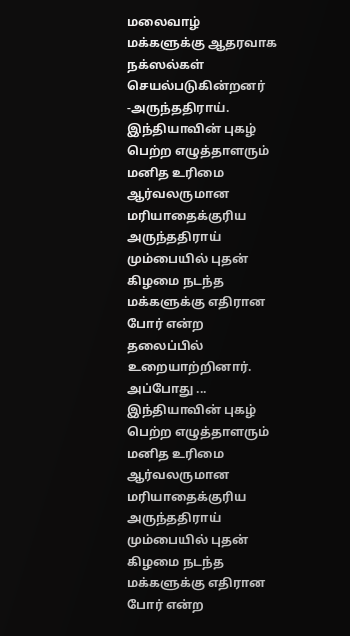மலைவாழ் மக்களுக்கு ஆதரவாக நக்ஸல்கள் செயல்படுகின்றனர் -அருந்ததிராய்.
இந்தியாவின் புகழ் பெற்ற எழுத்தாளரும் மனித உரிமை ஆர்வலருமான மரியாதைக்குரிய அருந்ததிராய் மும்பையில் புதன் கிழமை நடந்த மக்களுக்கு எதிரான போர் என்ற தலைப்பில் உறையாற்றினார். அப்போது ...
இந்தியாவின் புகழ் பெற்ற எழுத்தாளரும் மனித உரிமை ஆர்வலருமான மரியாதைக்குரிய அருந்ததிராய் மும்பையில் புதன் கிழமை நடந்த மக்களுக்கு எதிரான போர் என்ற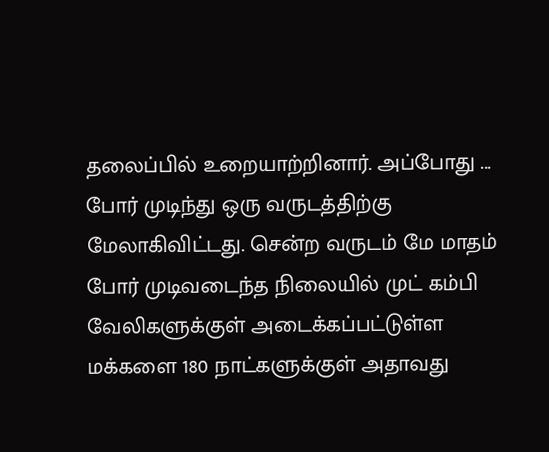தலைப்பில் உறையாற்றினார். அப்போது ...
போர் முடிந்து ஒரு வருடத்திற்கு மேலாகிவிட்டது. சென்ற வருடம் மே மாதம் போர் முடிவடைந்த நிலையில் முட் கம்பி வேலிகளுக்குள் அடைக்கப்பட்டுள்ள மக்களை 180 நாட்களுக்குள் அதாவது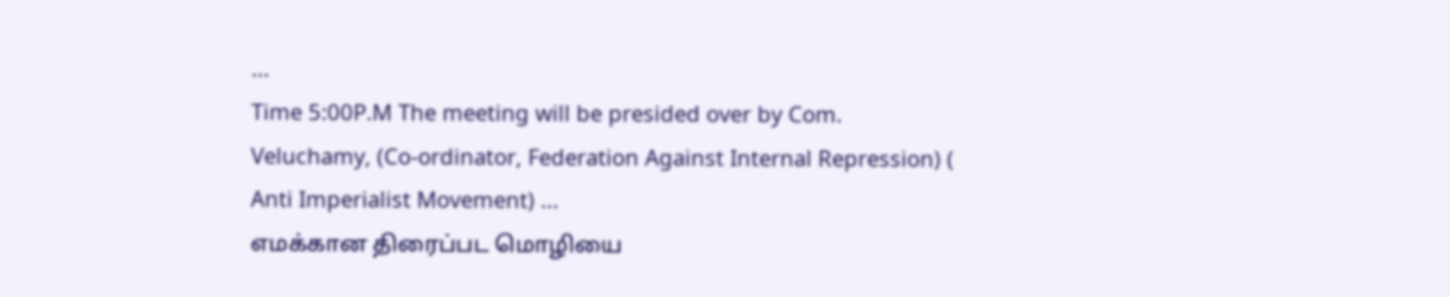...
Time 5:00P.M The meeting will be presided over by Com. Veluchamy, (Co-ordinator, Federation Against Internal Repression) ( Anti Imperialist Movement) ...
எமக்கான திரைப்பட மொழியை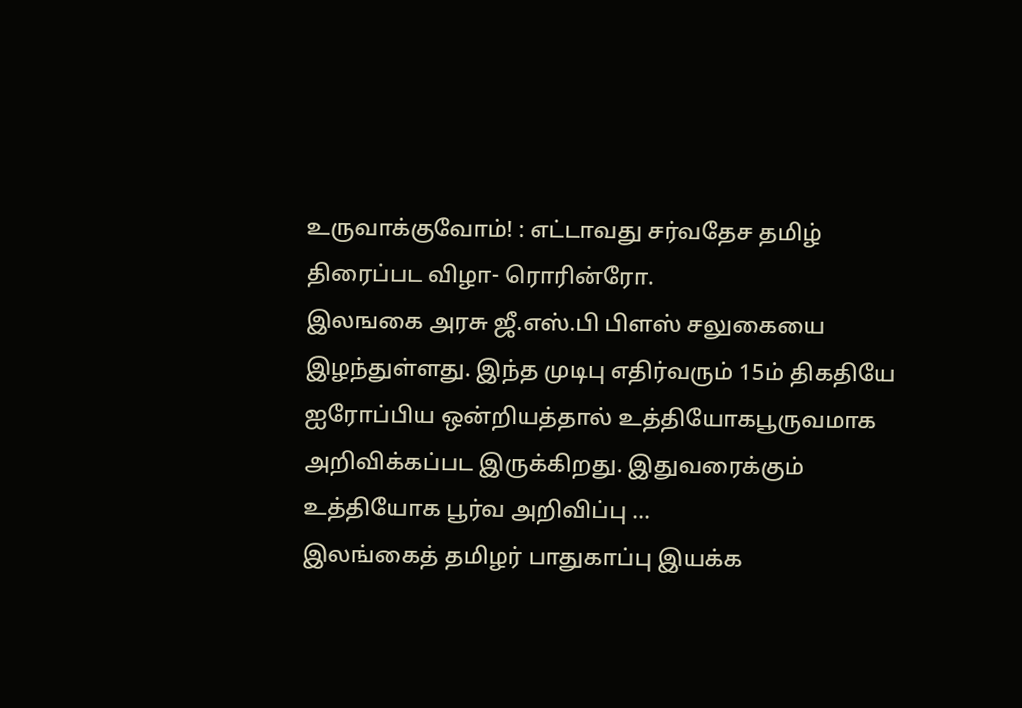உருவாக்குவோம்! : எட்டாவது சர்வதேச தமிழ் திரைப்பட விழா- ரொரின்ரோ.
இலஙகை அரசு ஜீ.எஸ்.பி பிளஸ் சலுகையை இழந்துள்ளது. இந்த முடிபு எதிர்வரும் 15ம் திகதியே ஐரோப்பிய ஒன்றியத்தால் உத்தியோகபூருவமாக அறிவிக்கப்பட இருக்கிறது. இதுவரைக்கும் உத்தியோக பூர்வ அறிவிப்பு ...
இலங்கைத் தமிழர் பாதுகாப்பு இயக்க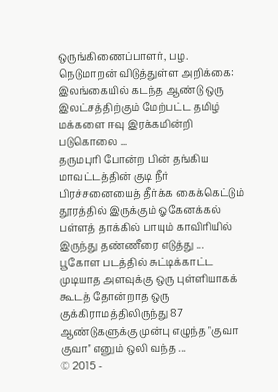ஒருங்கிணைப்பாளர், பழ. நெடுமாறன் விடுத்துள்ள அறிக்கை: இலங்கையில் கடந்த ஆண்டு ஒரு இலட்சத்திற்கும் மேற்பட்ட தமிழ் மக்களை ஈவு இரக்கமின்றி படுகொலை ...
தருமபுரி போன்ற பின் தங்கிய மாவட்டத்தின் குடி நீர் பிரச்சனையைத் தீர்க்க கைக்கெட்டும் தூரத்தில் இருக்கும் ஓகேனக்கல் பள்ளத் தாக்கில் பாயும் காவிரியில் இருந்து தண்ணீரை எடுத்து ...
பூகோள படத்தில் சுட்டிக்காட்ட முடியாத அளவுக்கு ஒரு புள்ளியாகக் கூடத் தோன்றாத ஒரு குக்கிராமத்திலிருந்து 87 ஆண்டுகளுக்கு முன்பு எழுந்த "குவா குவா'' எனும் ஒலி வந்த ...
© 2015 -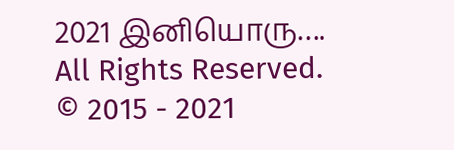2021 இனியொரு…. All Rights Reserved.
© 2015 - 2021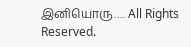இனியொரு…. All Rights Reserved.